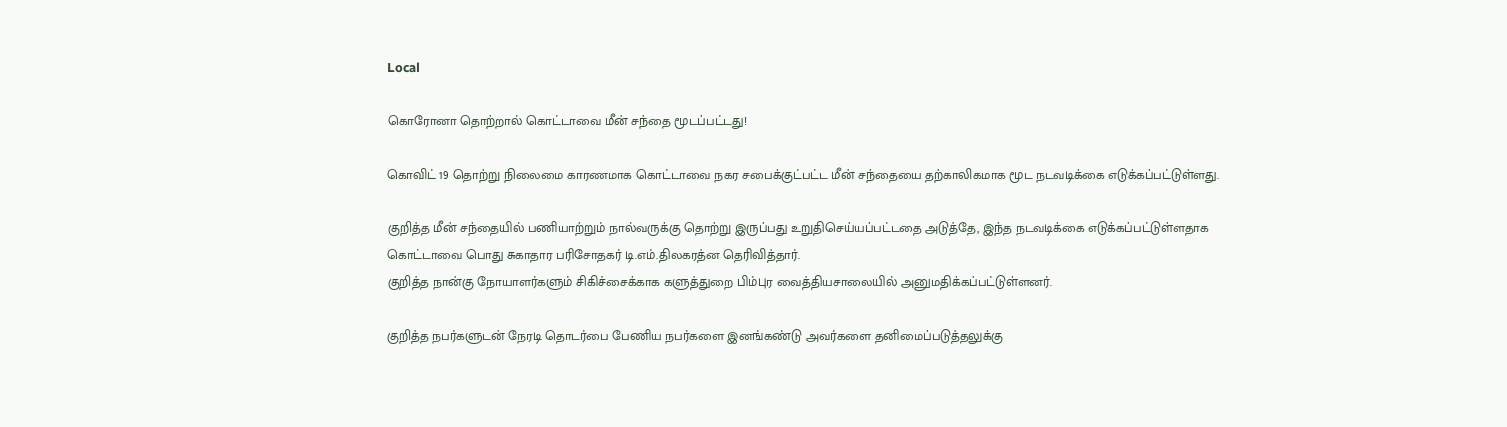Local

கொரோனா தொற்றால் கொட்டாவை மீன் சந்தை மூடப்பட்டது!

கொவிட் 19 தொற்று நிலைமை காரணமாக கொட்டாவை நகர சபைக்குட்பட்ட மீன் சந்தையை தற்காலிகமாக மூட நடவடிக்கை எடுக்கப்பட்டுள்ளது.

குறித்த மீன் சந்தையில் பணியாற்றும் நால்வருக்கு தொற்று இருப்பது உறுதிசெய்யப்பட்டதை அடுத்தே, இந்த நடவடிக்கை எடுக்கப்பட்டுள்ளதாக கொட்டாவை பொது சுகாதார பரிசோதகர் டி.எம்.திலகரத்ன தெரிவித்தார்.
குறித்த நான்கு நோயாளர்களும் சிகிச்சைக்காக களுத்துறை பிம்புர வைத்தியசாலையில் அனுமதிக்கப்பட்டுள்ளனர்.

குறித்த நபர்களுடன் நேரடி தொடர்பை பேணிய நபர்களை இனங்கண்டு அவர்களை தனிமைப்படுத்தலுக்கு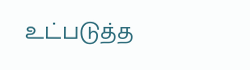உட்படுத்த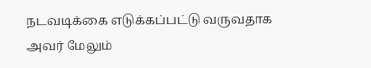நடவடிக்கை எடுக்கப்பட்டு வருவதாக அவர் மேலும்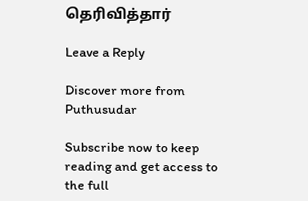தெரிவித்தார்

Leave a Reply

Discover more from Puthusudar

Subscribe now to keep reading and get access to the full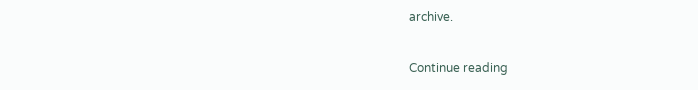archive.

Continue reading